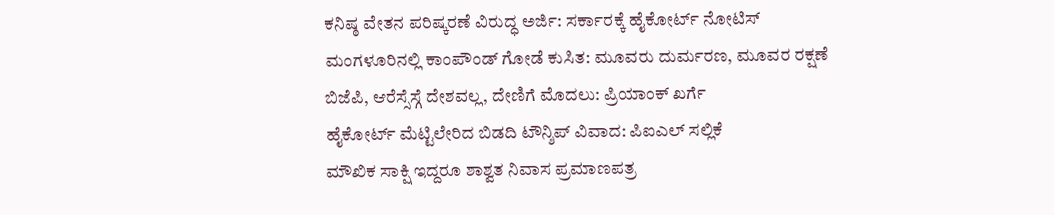ಕನಿಷ್ಠ ವೇತನ ಪರಿಷ್ಕರಣೆ ವಿರುದ್ಧ ಅರ್ಜಿ: ಸರ್ಕಾರಕ್ಕೆ ಹೈಕೋರ್ಟ್ ನೋಟಿಸ್
ಮಂಗಳೂರಿನಲ್ಲಿ ಕಾಂಪೌಂಡ್ ಗೋಡೆ ಕುಸಿತ: ಮೂವರು ದುರ್ಮರಣ, ಮೂವರ ರಕ್ಷಣೆ
ಬಿಜೆಪಿ, ಆರೆಸ್ಸೆಸ್ಗೆ ದೇಶವಲ್ಲ, ದೇಣಿಗೆ ಮೊದಲು: ಪ್ರಿಯಾಂಕ್ ಖರ್ಗೆ
ಹೈಕೋರ್ಟ್ ಮೆಟ್ಟಿಲೇರಿದ ಬಿಡದಿ ಟೌನ್ಶಿಪ್ ವಿವಾದ: ಪಿಐಎಲ್ ಸಲ್ಲಿಕೆ
ಮೌಖಿಕ ಸಾಕ್ಷಿ ಇದ್ದರೂ ಶಾಶ್ವತ ನಿವಾಸ ಪ್ರಮಾಣಪತ್ರ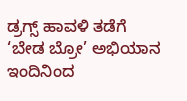ಡ್ರಗ್ಸ್ ಹಾವಳಿ ತಡೆಗೆ ‘ಬೇಡ ಬ್ರೋ’ ಅಭಿಯಾನ
ಇಂದಿನಿಂದ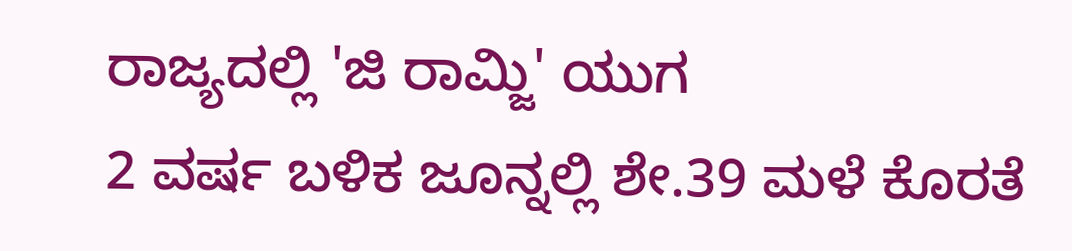ರಾಜ್ಯದಲ್ಲಿ 'ಜಿ ರಾಮ್ಜಿ' ಯುಗ
2 ವರ್ಷ ಬಳಿಕ ಜೂನ್ನಲ್ಲಿ ಶೇ.39 ಮಳೆ ಕೊರತೆ